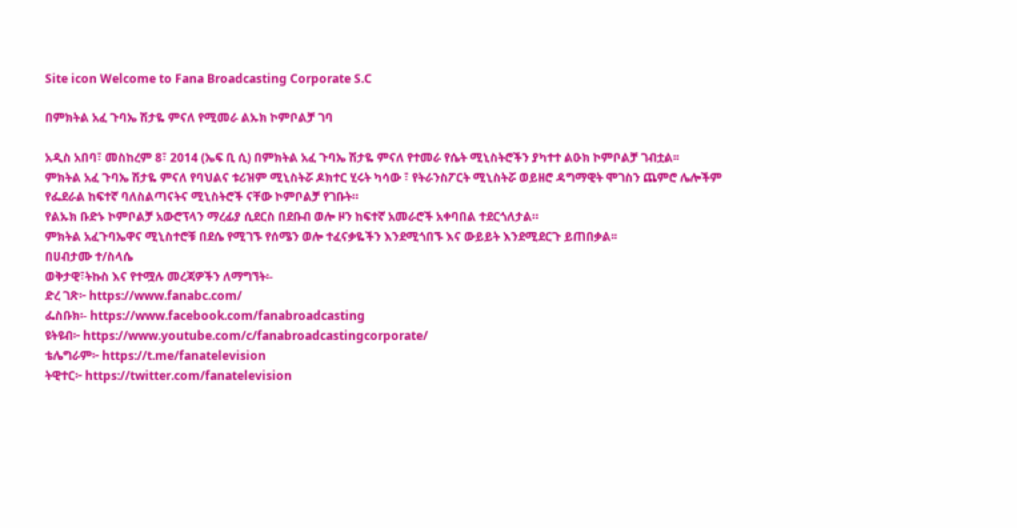Site icon Welcome to Fana Broadcasting Corporate S.C

በምክትል አፈ ጉባኤ ሽታዬ ምናለ የሚመራ ልኡክ ኮምቦልቻ ገባ

አዲስ አበባ፣ መስከረም 8፣ 2014 (ኤፍ ቢ ሲ) በምክትል አፈ ጉባኤ ሽታዬ ምናለ የተመራ የሴት ሚኒስትሮችን ያካተተ ልዑክ ኮምቦልቻ ገብቷል፡፡
ምክትል አፈ ጉባኤ ሽታዬ ምናለ የባህልና ቱሪዝም ሚኒስትሯ ዶክተር ሂሩት ካሳው ፣ የትራንስፖርት ሚኒስትሯ ወይዘሮ ዳግማዊት ሞገስን ጨምሮ ሌሎችም የፌደራል ከፍተኛ ባለስልጣናትና ሚኒስትሮች ናቸው ኮምቦልቻ የገቡት።
የልኡክ ቡድኑ ኮምቦልቻ አውሮፕላን ማረፊያ ሲደርስ በደቡብ ወሎ ዞን ከፍተኛ አመራሮች አቀባበል ተደርጎለታል።
ምክትል አፈጉባኤዋና ሚኒስተሮቹ በደሴ የሚገኙ የሰሜን ወሎ ተፈናቃዬችን እንደሚጎበኙ እና ውይይት እንደሚደርጉ ይጠበቃል፡፡
በሀብታሙ ተ/ስላሴ
ወቅታዊ፣ትኩስ እና የተሟሉ መረጃዎችን ለማግኘት፡-
ድረ ገጽ፦ https://www.fanabc.com/
ፌስቡክ፡- https://www.facebook.com/fanabroadcasting
ዩትዩብ፦ https://www.youtube.com/c/fanabroadcastingcorporate/
ቴሌግራም፦ https://t.me/fanatelevision
ትዊተር፦ https://twitter.com/fanatelevision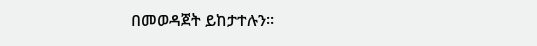በመወዳጀት ይከታተሉን፡፡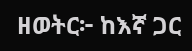ዘወትር፦ ከእኛ ጋር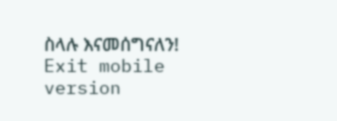ስላሉ እናመሰግናለን!
Exit mobile version